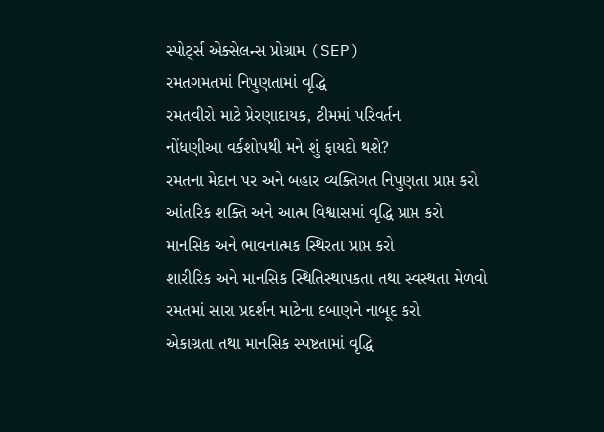સ્પોર્ટ્સ એક્સેલન્સ પ્રોગ્રામ (SEP)
રમતગમતમાં નિપુણતામાં વૃદ્ધિ
રમતવીરો માટે પ્રેરણાદાયક, ટીમમાં પરિવર્તન
નોંધણીઆ વર્કશોપથી મને શું ફાયદો થશે?
રમતના મેદાન પર અને બહાર વ્યક્તિગત નિપુણતા પ્રાપ્ત કરો
આંતરિક શક્તિ અને આત્મ વિશ્વાસમાં વૃદ્ધિ પ્રાપ્ત કરો
માનસિક અને ભાવનાત્મક સ્થિરતા પ્રાપ્ત કરો
શારીરિક અને માનસિક સ્થિતિસ્થાપકતા તથા સ્વસ્થતા મેળવો
રમતમાં સારા પ્રદર્શન માટેના દબાણને નાબૂદ કરો
એકાગ્રતા તથા માનસિક સ્પષ્ટતામાં વૃદ્ધિ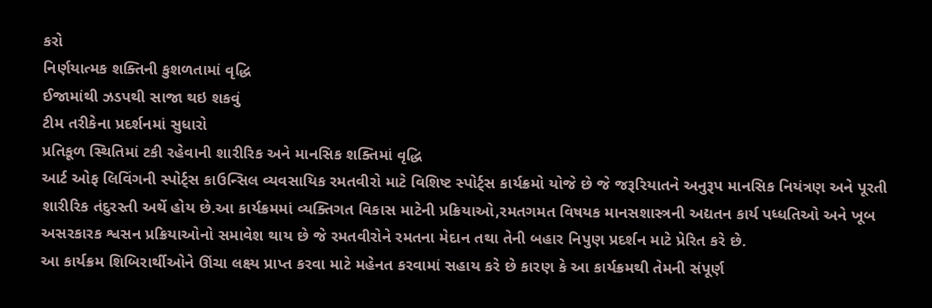કરો
નિર્ણયાત્મક શક્તિની કુશળતામાં વૃદ્ધિ
ઈજામાંથી ઝડપથી સાજા થઇ શકવું
ટીમ તરીકેના પ્રદર્શનમાં સુધારો
પ્રતિકૂળ સ્થિતિમાં ટકી રહેવાની શારીરિક અને માનસિક શક્તિમાં વૃદ્ધિ
આર્ટ ઓફ લિવિંગની સ્પોર્ટ્સ કાઉન્સિલ વ્યવસાયિક રમતવીરો માટે વિશિષ્ટ સ્પોર્ટ્સ કાર્યક્રમો યોજે છે જે જરૂરિયાતને અનુરૂપ માનસિક નિયંત્રણ અને પૂરતી શારીરિક તંદુરસ્તી અર્થે હોય છે.આ કાર્યક્રમમાં વ્યક્તિગત વિકાસ માટેની પ્રક્રિયાઓ,રમતગમત વિષયક માનસશાસ્ત્રની અદ્યતન કાર્ય પધ્ધતિઓ અને ખૂબ અસરકારક શ્વસન પ્રક્રિયાઓનો સમાવેશ થાય છે જે રમતવીરોને રમતના મેદાન તથા તેની બહાર નિપુણ પ્રદર્શન માટે પ્રેરિત કરે છે.
આ કાર્યક્રમ શિબિરાર્થીઓને ઊંચા લક્ષ્ય પ્રાપ્ત કરવા માટે મહેનત કરવામાં સહાય કરે છે કારણ કે આ કાર્યક્રમથી તેમની સંપૂર્ણ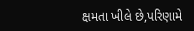ક્ષમતા ખીલે છે,પરિણામે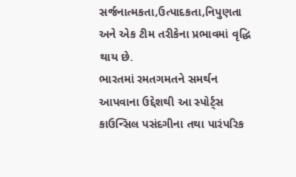સર્જનાત્મકતા,ઉત્પાદકતા,નિપુણતા અને એક ટીમ તરીકેના પ્રભાવમાં વૃદ્ધિ થાય છે.
ભારતમાં રમતગમતને સમર્થન આપવાના ઉદ્દેશથી આ સ્પોર્ટ્સ કાઉન્સિલ પસંદગીના તથા પારંપરિક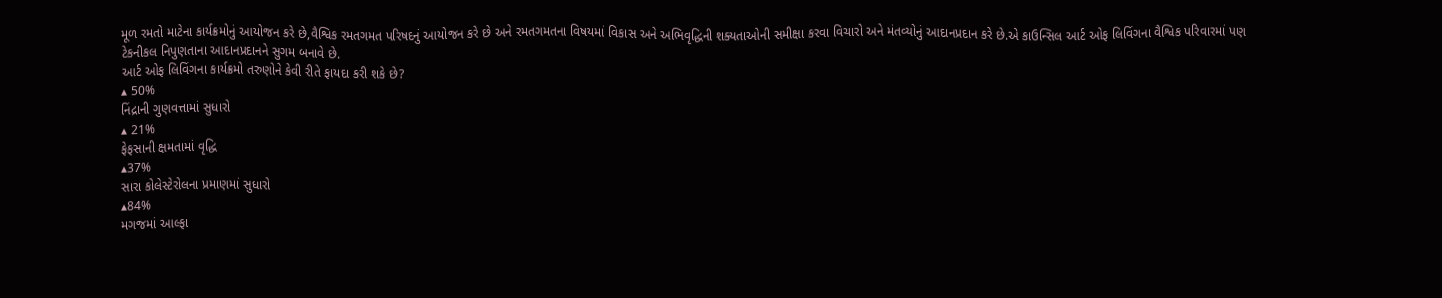મૂળ રમતો માટેના કાર્યક્રમોનું આયોજન કરે છે,વૈશ્વિક રમતગમત પરિષદનું આયોજન કરે છે અને રમતગમતના વિષયમાં વિકાસ અને અભિવૃદ્ધિની શક્યતાઓની સમીક્ષા કરવા વિચારો અને મંતવ્યોનું આદાનપ્રદાન કરે છે.એ કાઉન્સિલ આર્ટ ઓફ લિવિંગના વૈશ્વિક પરિવારમાં પણ ટેકનીકલ નિપુણતાના આદાનપ્રદાનને સુગમ બનાવે છે.
આર્ટ ઓફ લિવિંગના કાર્યક્રમો તરુણોને કેવી રીતે ફાયદા કરી શકે છે?
▴ 50%
નિંદ્રાની ગુણવત્તામાં સુધારો
▴ 21%
ફેફસાની ક્ષમતામાં વૃદ્ધિ
▴37%
સારા કોલેસ્ટેરોલના પ્રમાણમાં સુધારો
▴84%
મગજમાં આલ્ફા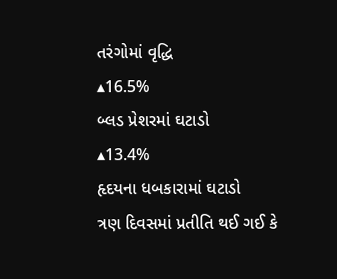તરંગોમાં વૃદ્ધિ
▴16.5%
બ્લડ પ્રેશરમાં ઘટાડો
▴13.4%
હૃદયના ધબકારામાં ઘટાડો
ત્રણ દિવસમાં પ્રતીતિ થઈ ગઈ કે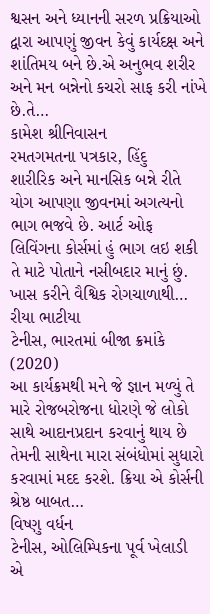શ્વસન અને ધ્યાનની સરળ પ્રક્રિયાઓ દ્વારા આપણું જીવન કેવું કાર્યદક્ષ અને શાંતિમય બને છે.એ અનુભવ શરીર અને મન બન્નેનો કચરો સાફ કરી નાંખે છે.તે…
કામેશ શ્રીનિવાસન
રમતગમતના પત્રકાર, હિંદુ
શારીરિક અને માનસિક બન્ને રીતે યોગ આપણા જીવનમાં અગત્યનો ભાગ ભજવે છે. આર્ટ ઓફ લિવિંગના કોર્સમાં હું ભાગ લઇ શકી તે માટે પોતાને નસીબદાર માનું છું. ખાસ કરીને વૈશ્વિક રોગચાળાથી…
રીયા ભાટીયા
ટેનીસ, ભારતમાં બીજા ક્રમાંકે (2020)
આ કાર્યક્રમથી મને જે જ્ઞાન મળ્યું તે મારે રોજબરોજના ધોરણે જે લોકો સાથે આદાનપ્રદાન કરવાનું થાય છે તેમની સાથેના મારા સંબંધોમાં સુધારો કરવામાં મદદ કરશે. ક્રિયા એ કોર્સની શ્રેષ્ઠ બાબત…
વિષ્ણુ વર્ધન
ટેનીસ, ઓલિમ્પિકના પૂર્વ ખેલાડી
એ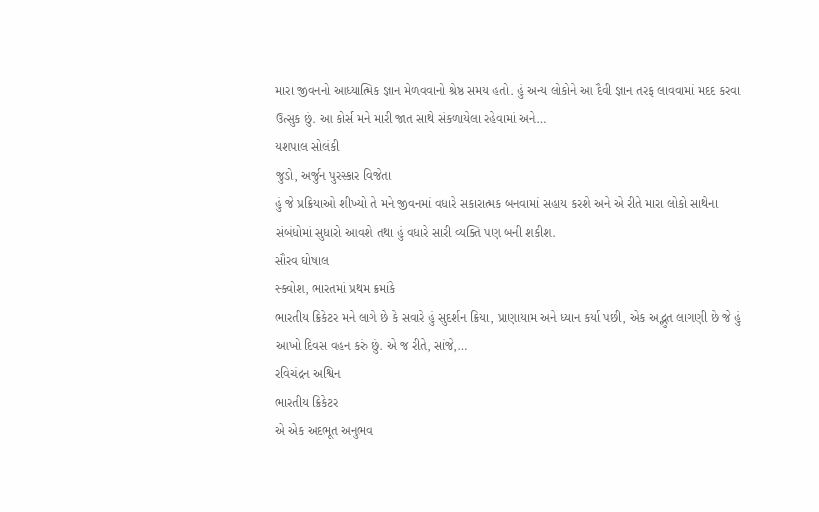મારા જીવનનો આધ્યાત્મિક જ્ઞાન મેળવવાનો શ્રેષ્ઠ સમય હતો. હું અન્ય લોકોને આ દૈવી જ્ઞાન તરફ લાવવામાં મદદ કરવા ઉત્સુક છું. આ કોર્સ મને મારી જાત સાથે સંકળાયેલા રહેવામાં અને…
યશપાલ સોલંકી
જુડો, અર્જુન પુરસ્કાર વિજેતા
હું જે પ્રક્રિયાઓ શીખ્યો તે મને જીવનમાં વધારે સકારાત્મક બનવામાં સહાય કરશે અને એ રીતે મારા લોકો સાથેના સંબંધોમાં સુધારો આવશે તથા હું વધારે સારી વ્યક્તિ પણ બની શકીશ.
સૌરવ ઘોષાલ
સ્ક્વોશ, ભારતમાં પ્રથમ ક્રમાંકે
ભારતીય ક્રિકેટર મને લાગે છે કે સવારે હું સુદર્શન ક્રિયા, પ્રાણાયામ અને ધ્યાન કર્યા પછી, એક અદ્ભુત લાગણી છે જે હું આખો દિવસ વહન કરું છું. એ જ રીતે, સાંજે,…
રવિચંદ્રન અશ્વિન
ભારતીય ક્રિકેટર
એ એક અદભૂત અનુભવ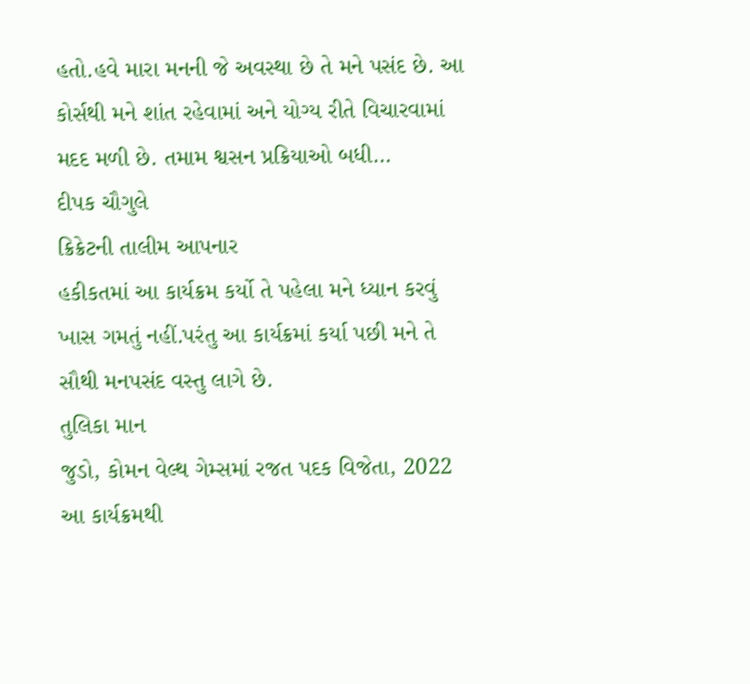હતો.હવે મારા મનની જે અવસ્થા છે તે મને પસંદ છે. આ કોર્સથી મને શાંત રહેવામાં અને યોગ્ય રીતે વિચારવામાં મદદ મળી છે. તમામ શ્વસન પ્રક્રિયાઓ બધી…
દીપક ચૌગુલે
ક્રિક્રેટની તાલીમ આપનાર
હકીકતમાં આ કાર્યક્રમ કર્યો તે પહેલા મને ધ્યાન કરવું ખાસ ગમતું નહીં.પરંતુ આ કાર્યક્રમાં કર્યા પછી મને તે સૌથી મનપસંદ વસ્તુ લાગે છે.
તુલિકા માન
જુડો, કોમન વેલ્થ ગેમ્સમાં રજત પદક વિજેતા, 2022
આ કાર્યક્રમથી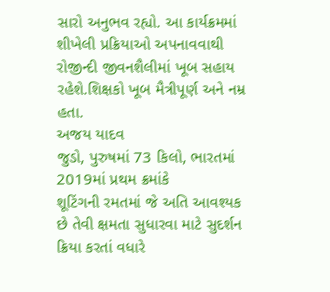સારો અનુભવ રહ્યો. આ કાર્યક્રમમાં શીખેલી પ્રક્રિયાઓ અપનાવવાથી રોજીન્દી જીવનશૈલીમાં ખૂબ સહાય રહેશે.શિક્ષકો ખૂબ મૈત્રીપૂર્ણ અને નમ્ર હતા.
અજય યાદવ
જુડો, પુરુષમાં 73 કિલો, ભારતમાં 2019માં પ્રથમ ક્રમાંકે
શૂટિંગની રમતમાં જે અતિ આવશ્યક છે તેવી ક્ષમતા સુધારવા માટે સુદર્શન ક્રિયા કરતાં વધારે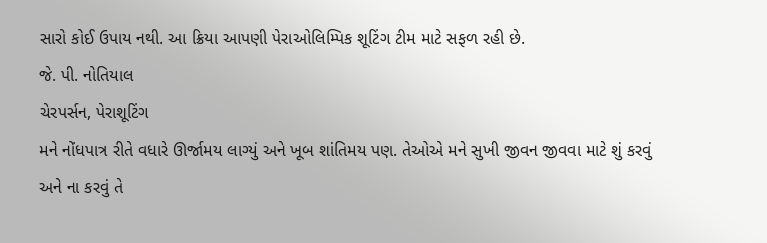સારો કોઈ ઉપાય નથી. આ ક્રિયા આપણી પેરાઓલિમ્પિક શૂટિંગ ટીમ માટે સફળ રહી છે.
જે. પી. નોતિયાલ
ચેરપર્સન, પેરાશૂટિંગ
મને નોંધપાત્ર રીતે વધારે ઊર્જામય લાગ્યું અને ખૂબ શાંતિમય પણ. તેઓએ મને સુખી જીવન જીવવા માટે શું કરવું અને ના કરવું તે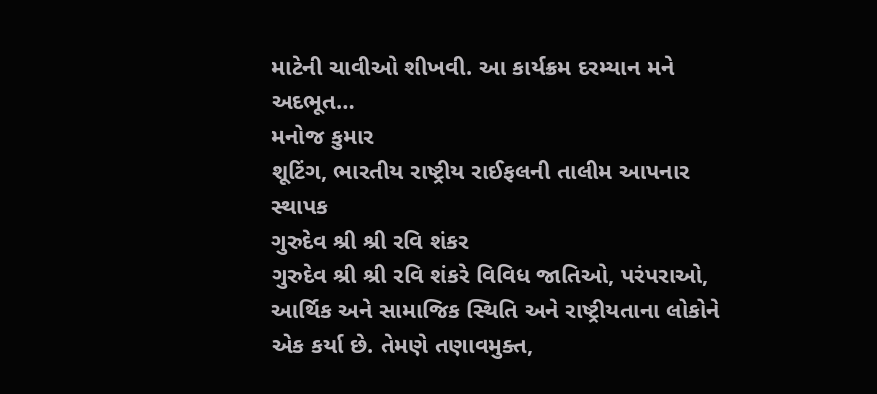માટેની ચાવીઓ શીખવી. આ કાર્યક્રમ દરમ્યાન મને અદભૂત…
મનોજ કુમાર
શૂટિંગ, ભારતીય રાષ્ટ્રીય રાઈફલની તાલીમ આપનાર
સ્થાપક
ગુરુદેવ શ્રી શ્રી રવિ શંકર
ગુરુદેવ શ્રી શ્રી રવિ શંકરે વિવિધ જાતિઓ, પરંપરાઓ, આર્થિક અને સામાજિક સ્થિતિ અને રાષ્ટ્રીયતાના લોકોને એક કર્યા છે. તેમણે તણાવમુક્ત,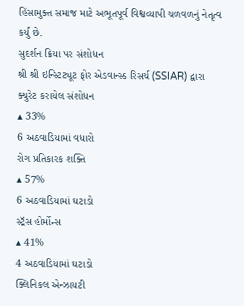હિંસામુક્ત સમાજ માટે અભૂતપૂર્વ વિશ્વવ્યાપી ચળવળનું નેતૃત્વ કર્યું છે.
સુદર્શન ક્રિયા પર સંશોધન
શ્રી શ્રી ઇન્સ્ટિટ્યૂટ ફોર એડવાન્સ્ડ રિસર્ચ (SSIAR) દ્વારા ક્યુરેટ કરાયેલ સંશોધન
▴ 33%
6 અઠવાડિયામાં વધારો
રોગ પ્રતિકારક શક્તિ
▴ 57%
6 અઠવાડિયામાં ઘટાડો
સ્ટ્રૅસ હોર્મોન્સ
▴ 41%
4 અઠવાડિયામાં ઘટાડો
ક્લિનિકલ એન્ઝાયટી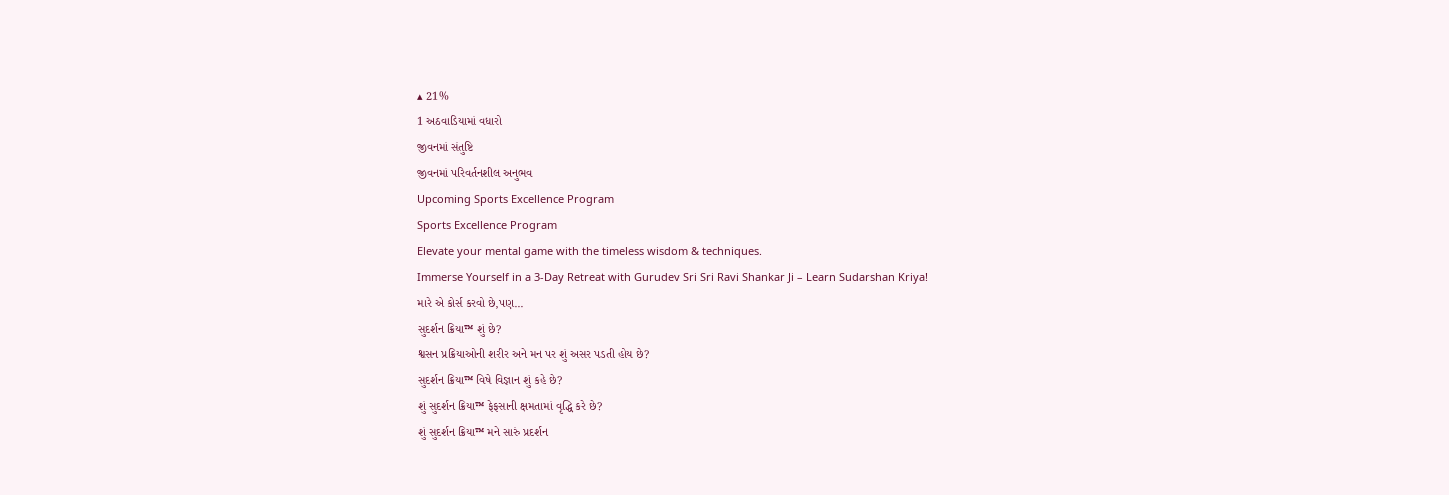▴ 21%
1 અઠવાડિયામાં વધારો
જીવનમાં સંતુષ્ટિ
જીવનમાં પરિવર્તનશીલ અનુભવ
Upcoming Sports Excellence Program
Sports Excellence Program
Elevate your mental game with the timeless wisdom & techniques.
Immerse Yourself in a 3-Day Retreat with Gurudev Sri Sri Ravi Shankar Ji – Learn Sudarshan Kriya!
મારે એ કોર્સ કરવો છે,પણ...
સુદર્શન ક્રિયા™ શું છે?
શ્વસન પ્રક્રિયાઓની શરીર અને મન પર શું અસર પડતી હોય છે?
સુદર્શન ક્રિયા™ વિષે વિજ્ઞાન શું કહે છે?
શું સુદર્શન ક્રિયા™ ફેફસાની ક્ષમતામાં વૃદ્ધિ કરે છે?
શું સુદર્શન ક્રિયા™ મને સારું પ્રદર્શન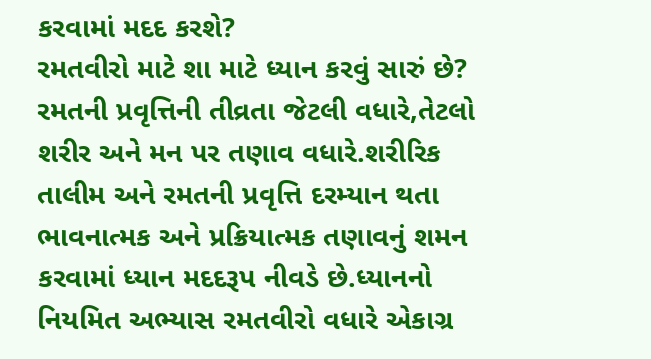કરવામાં મદદ કરશે?
રમતવીરો માટે શા માટે ધ્યાન કરવું સારું છે?
રમતની પ્રવૃત્તિની તીવ્રતા જેટલી વધારે,તેટલો શરીર અને મન પર તણાવ વધારે.શરીરિક તાલીમ અને રમતની પ્રવૃત્તિ દરમ્યાન થતા ભાવનાત્મક અને પ્રક્રિયાત્મક તણાવનું શમન કરવામાં ધ્યાન મદદરૂપ નીવડે છે.ધ્યાનનો નિયમિત અભ્યાસ રમતવીરો વધારે એકાગ્ર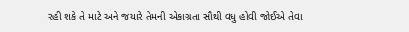રહી શકે તે માટે અને જયારે તેમની એકાગ્રતા સૌથી વધુ હોવી જોઈએ તેવા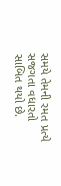સમયે તેમની રમત પ્રત્યે સજગતા વધારતો સાબિત થયો છે.